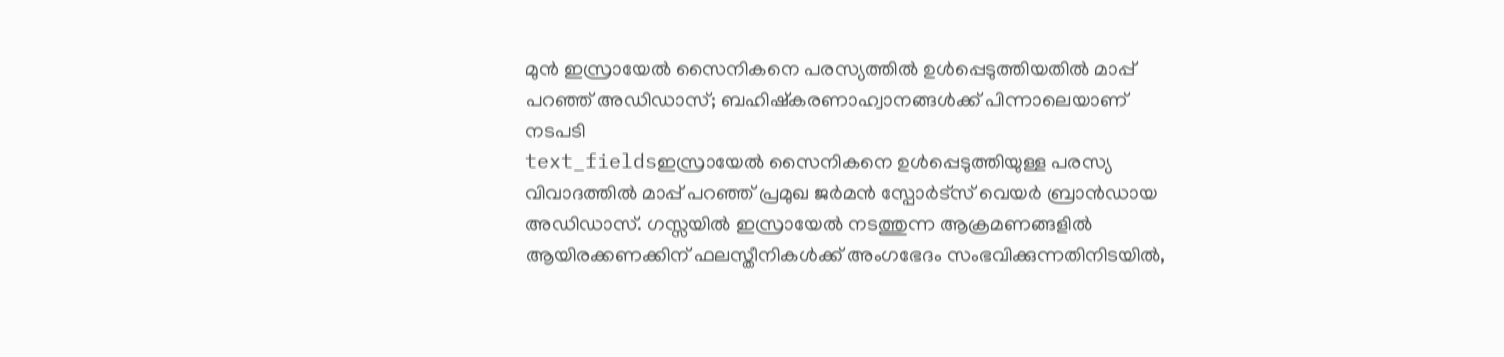മുൻ ഇസ്രായേൽ സൈനികനെ പരസ്യത്തിൽ ഉൾപ്പെടുത്തിയതിൽ മാപ്പ് പറഞ്ഞ് അഡിഡാസ്; ബഹിഷ്കരണാഹ്വാനങ്ങൾക്ക് പിന്നാലെയാണ് നടപടി
text_fieldsഇസ്രായേൽ സൈനികനെ ഉൾപ്പെടുത്തിയുള്ള പരസ്യ വിവാദത്തിൽ മാപ്പ് പറഞ്ഞ് പ്രമുഖ ജർമൻ സ്പോർട്സ് വെയർ ബ്രാൻഡായ അഡിഡാസ്. ഗസ്സയിൽ ഇസ്രായേൽ നടത്തുന്ന ആക്രമണങ്ങളിൽ ആയിരക്കണക്കിന് ഫലസ്തീനികൾക്ക് അംഗഭേദം സംഭവിക്കുന്നതിനിടയിൽ,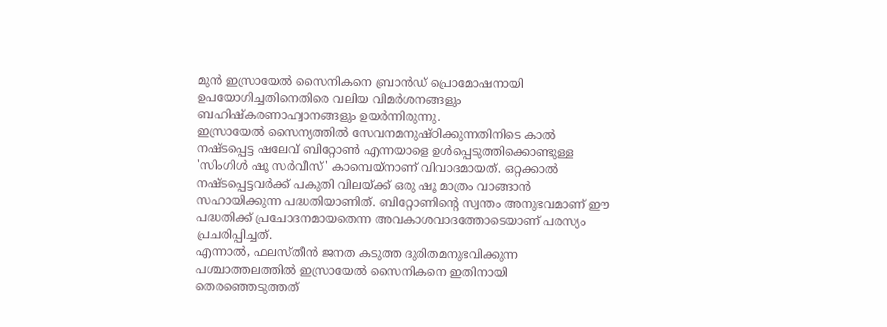മുൻ ഇസ്രായേൽ സൈനികനെ ബ്രാൻഡ് പ്രൊമോഷനായി ഉപയോഗിച്ചതിനെതിരെ വലിയ വിമർശനങ്ങളും ബഹിഷ്കരണാഹ്വാനങ്ങളും ഉയർന്നിരുന്നു.
ഇസ്രായേൽ സൈന്യത്തിൽ സേവനമനുഷ്ഠിക്കുന്നതിനിടെ കാൽ നഷ്ടപ്പെട്ട ഷലേവ് ബിറ്റോൺ എന്നയാളെ ഉൾപ്പെടുത്തിക്കൊണ്ടുള്ള 'സിംഗിൾ ഷൂ സർവീസ്' കാമ്പെയ്നാണ് വിവാദമായത്. ഒറ്റക്കാൽ നഷ്ടപ്പെട്ടവർക്ക് പകുതി വിലയ്ക്ക് ഒരു ഷൂ മാത്രം വാങ്ങാൻ സഹായിക്കുന്ന പദ്ധതിയാണിത്. ബിറ്റോണിന്റെ സ്വന്തം അനുഭവമാണ് ഈ പദ്ധതിക്ക് പ്രചോദനമായതെന്ന അവകാശവാദത്തോടെയാണ് പരസ്യം പ്രചരിപ്പിച്ചത്.
എന്നാൽ, ഫലസ്തീൻ ജനത കടുത്ത ദുരിതമനുഭവിക്കുന്ന പശ്ചാത്തലത്തിൽ ഇസ്രായേൽ സൈനികനെ ഇതിനായി തെരഞ്ഞെടുത്തത്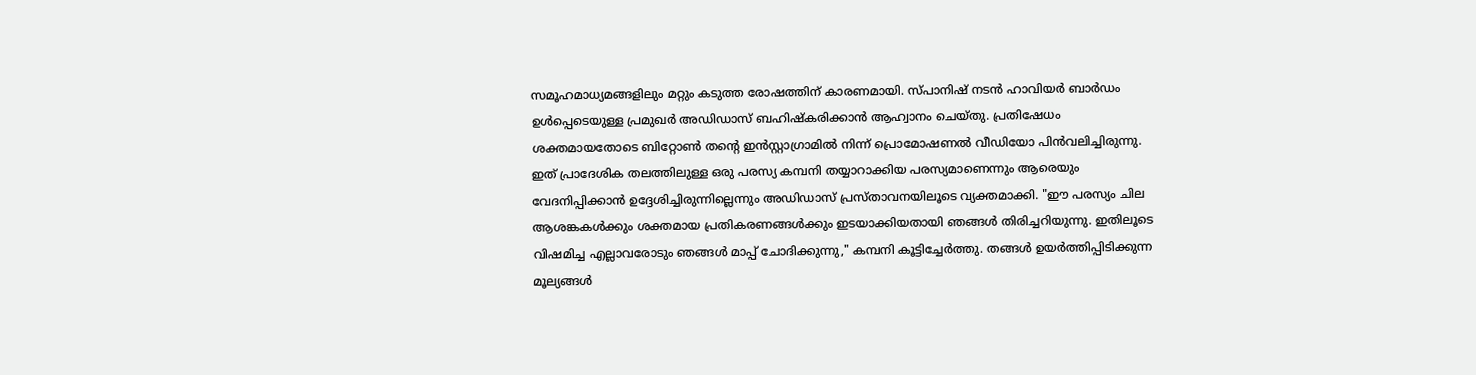സമൂഹമാധ്യമങ്ങളിലും മറ്റും കടുത്ത രോഷത്തിന് കാരണമായി. സ്പാനിഷ് നടൻ ഹാവിയർ ബാർഡം ഉൾപ്പെടെയുള്ള പ്രമുഖർ അഡിഡാസ് ബഹിഷ്കരിക്കാൻ ആഹ്വാനം ചെയ്തു. പ്രതിഷേധം ശക്തമായതോടെ ബിറ്റോൺ തന്റെ ഇൻസ്റ്റാഗ്രാമിൽ നിന്ന് പ്രൊമോഷണൽ വീഡിയോ പിൻവലിച്ചിരുന്നു.
ഇത് പ്രാദേശിക തലത്തിലുള്ള ഒരു പരസ്യ കമ്പനി തയ്യാറാക്കിയ പരസ്യമാണെന്നും ആരെയും വേദനിപ്പിക്കാൻ ഉദ്ദേശിച്ചിരുന്നില്ലെന്നും അഡിഡാസ് പ്രസ്താവനയിലൂടെ വ്യക്തമാക്കി. "ഈ പരസ്യം ചില ആശങ്കകൾക്കും ശക്തമായ പ്രതികരണങ്ങൾക്കും ഇടയാക്കിയതായി ഞങ്ങൾ തിരിച്ചറിയുന്നു. ഇതിലൂടെ വിഷമിച്ച എല്ലാവരോടും ഞങ്ങൾ മാപ്പ് ചോദിക്കുന്നു," കമ്പനി കൂട്ടിച്ചേർത്തു. തങ്ങൾ ഉയർത്തിപ്പിടിക്കുന്ന മൂല്യങ്ങൾ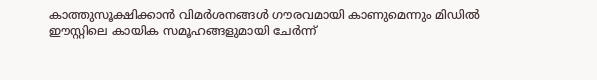കാത്തുസൂക്ഷിക്കാൻ വിമർശനങ്ങൾ ഗൗരവമായി കാണുമെന്നും മിഡിൽ ഈസ്റ്റിലെ കായിക സമൂഹങ്ങളുമായി ചേർന്ന്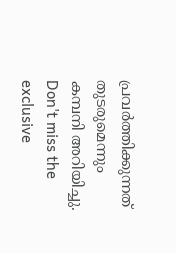പ്രവർത്തിക്കുന്നത് തുടരുമെന്നും കമ്പനി അറിയിച്ചു.
Don't miss the exclusive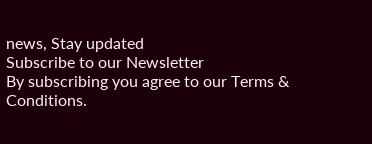news, Stay updated
Subscribe to our Newsletter
By subscribing you agree to our Terms & Conditions.